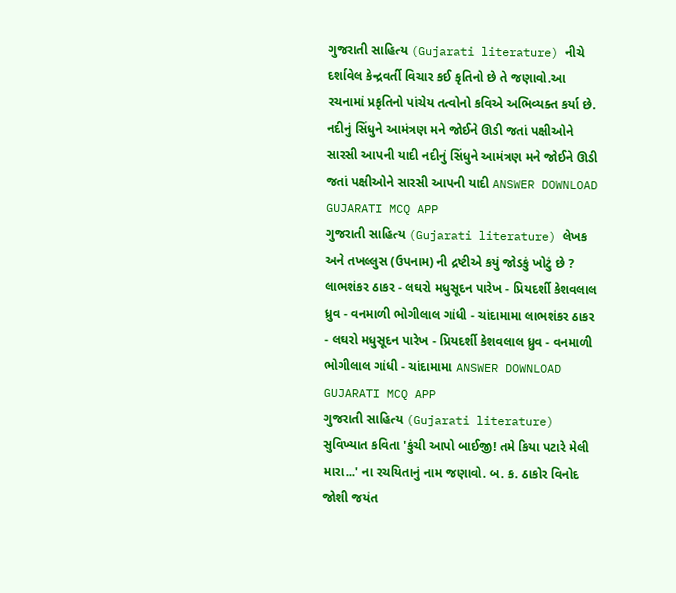ગુજરાતી સાહિત્ય (Gujarati literature) નીચે દર્શાવેલ કેન્દ્રવર્તી વિચાર કઈ કૃતિનો છે તે જણાવો.આ રચનામાં પ્રકૃતિનો પાંચેય તત્વોનો કવિએ અભિવ્યક્ત કર્યા છે. નદીનું સિંધુને આમંત્રણ મને જોઈને ઊડી જતાં પક્ષીઓને સારસી આપની યાદી નદીનું સિંધુને આમંત્રણ મને જોઈને ઊડી જતાં પક્ષીઓને સારસી આપની યાદી ANSWER DOWNLOAD GUJARATI MCQ APP
ગુજરાતી સાહિત્ય (Gujarati literature) લેખક અને તખલ્લુસ (ઉપનામ) ની દ્રષ્ટીએ કયું જોડકું ખોટું છે ? લાભશંકર ઠાકર - લઘરો મધુસૂદન પારેખ - પ્રિયદર્શી કેશવલાલ ધ્રુવ - વનમાળી ભોગીલાલ ગાંધી - ચાંદામામા લાભશંકર ઠાકર - લઘરો મધુસૂદન પારેખ - પ્રિયદર્શી કેશવલાલ ધ્રુવ - વનમાળી ભોગીલાલ ગાંધી - ચાંદામામા ANSWER DOWNLOAD GUJARATI MCQ APP
ગુજરાતી સાહિત્ય (Gujarati literature) સુવિખ્યાત કવિતા 'કુંચી આપો બાઈજી! તમે કિયા પટારે મેલી મારા...' ના રચયિતાનું નામ જણાવો. બ. ક. ઠાકોર વિનોદ જોશી જયંત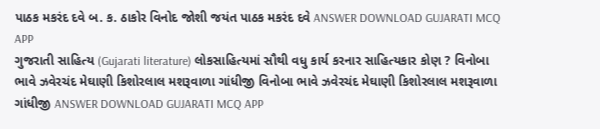પાઠક મકરંદ દવે બ. ક. ઠાકોર વિનોદ જોશી જયંત પાઠક મકરંદ દવે ANSWER DOWNLOAD GUJARATI MCQ APP
ગુજરાતી સાહિત્ય (Gujarati literature) લોકસાહિત્યમાં સૌથી વધુ કાર્ય કરનાર સાહિત્યકાર કોણ ? વિનોબા ભાવે ઝવેરચંદ મેઘાણી કિશોરલાલ મશરૂવાળા ગાંધીજી વિનોબા ભાવે ઝવેરચંદ મેઘાણી કિશોરલાલ મશરૂવાળા ગાંધીજી ANSWER DOWNLOAD GUJARATI MCQ APP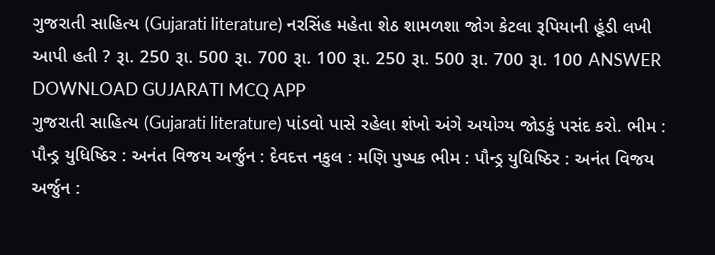ગુજરાતી સાહિત્ય (Gujarati literature) નરસિંહ મહેતા શેઠ શામળશા જોગ કેટલા રૂપિયાની હૂંડી લખી આપી હતી ? રૂા. 250 રૂા. 500 રૂા. 700 રૂા. 100 રૂા. 250 રૂા. 500 રૂા. 700 રૂા. 100 ANSWER DOWNLOAD GUJARATI MCQ APP
ગુજરાતી સાહિત્ય (Gujarati literature) પાંડવો પાસે રહેલા શંખો અંગે અયોગ્ય જોડકું પસંદ કરો. ભીમ : પૌન્ડ્ર યુધિષ્ઠિર : અનંત વિજય અર્જુન : દેવદત્ત નકુલ : મણિ પુષ્પક ભીમ : પૌન્ડ્ર યુધિષ્ઠિર : અનંત વિજય અર્જુન :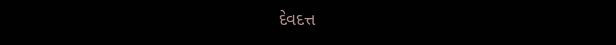દેવદત્ત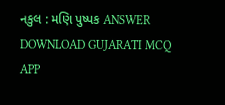નકુલ : મણિ પુષ્પક ANSWER DOWNLOAD GUJARATI MCQ APP